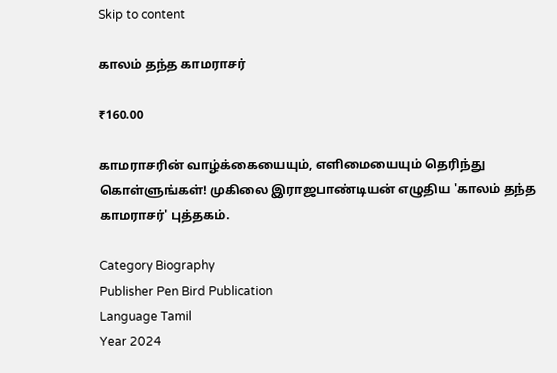Skip to content

காலம் தந்த காமராசர்

₹160.00

காமராசரின் வாழ்க்கையையும், எளிமையையும் தெரிந்து கொள்ளுங்கள்! முகிலை இராஜபாண்டியன் எழுதிய 'காலம் தந்த காமராசர்' புத்தகம்.

Category Biography
Publisher Pen Bird Publication
Language Tamil
Year 2024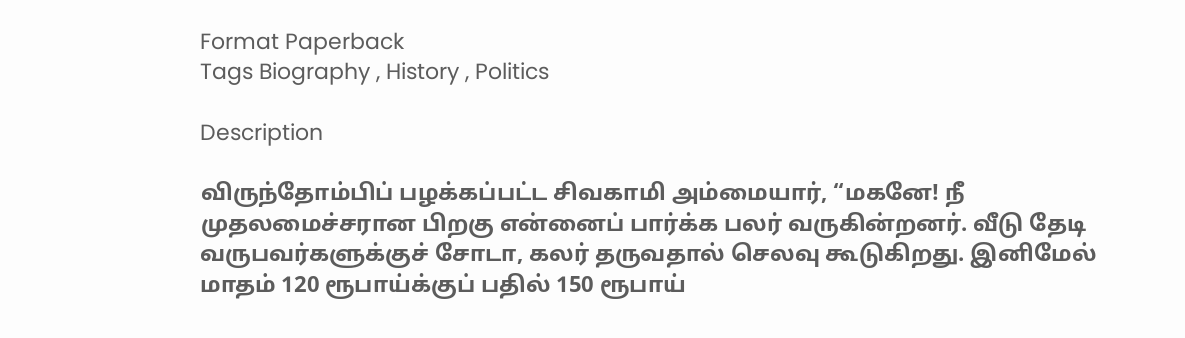Format Paperback
Tags Biography , History , Politics

Description

விருந்தோம்பிப் பழக்கப்பட்ட சிவகாமி அம்மையார், “மகனே! நீ முதலமைச்சரான பிறகு என்னைப் பார்க்க பலர் வருகின்றனர். வீடு தேடி வருபவர்களுக்குச் சோடா, கலர் தருவதால் செலவு கூடுகிறது. இனிமேல் மாதம் 120 ரூபாய்க்குப் பதில் 150 ரூபாய்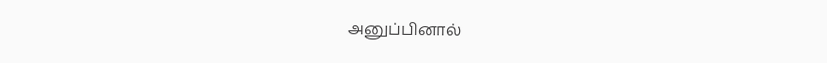அனுப்பினால்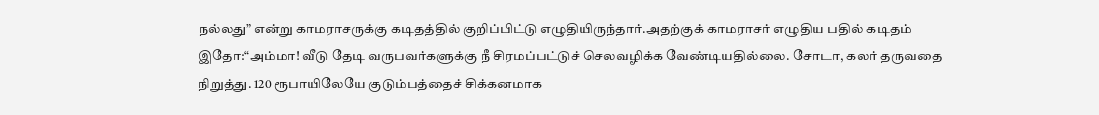நல்லது” என்று காமராசருக்கு கடிதத்தில் குறிப்பிட்டு எழுதியிருந்தார்.அதற்குக் காமராசர் எழுதிய பதில் கடிதம் இதோ:“அம்மா! வீடு தேடி வருபவர்களுக்கு நீ சிரமப்பட்டுச் செலவழிக்க வேண்டியதில்லை. சோடா, கலர் தருவதை நிறுத்து. 120 ரூபாயிலேயே குடும்பத்தைச் சிக்கனமாக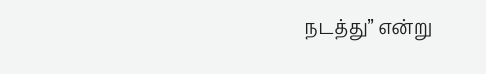நடத்து” என்று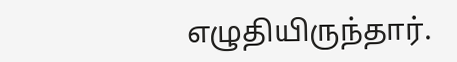எழுதியிருந்தார்.